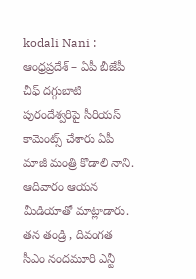kodali Nani : ఆంధ్రప్రదేశ్ – ఏపీ బీజేపీ చీఫ్ దగ్గుబాటి పురందేశ్వరిపై సీరియస్ కామెంట్స్ చేశారు ఏపీ మాజీ మంత్రి కొడాలి నాని. ఆదివారం ఆయన మీడియాతో మాట్లాడారు. తన తండ్రి , దివంగత సీఎం నందమూరి ఎన్టీ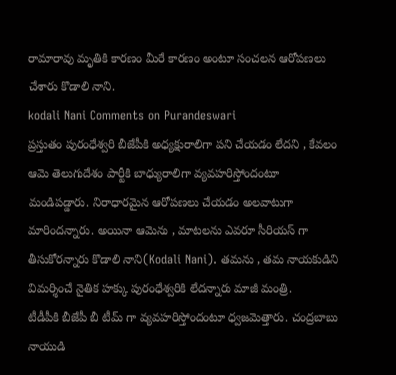రామారావు మృతికి కారణం మీరే కారణం అంటూ సంచలన ఆరోపణలు చేశారు కొడాలి నాని.
kodali Nani Comments on Purandeswari
ప్రస్తుతం పురంధేశ్వరి బీజేపీకి అధ్యక్షురాలిగా పని చేయడం లేదని , కేవలం ఆమె తెలుగుదేశం పార్టీకి బాధ్యురాలిగా వ్యవహరిస్తోందంటూ మండిపడ్డారు. నిరాధారమైన ఆరోపణలు చేయడం అలవాటుగా మారిందన్నారు. అయినా ఆమెను , మాటలను ఎవరూ సీరియస్ గా తీసుకోరన్నారు కొడాలి నాని(Kodali Nani). తమను , తమ నాయకుడిని విమర్శించే నైతిక హక్కు పురంధేశ్వరికి లేదన్నారు మాజీ మంత్రి.
టీడీపీకి బీజేపీ బీ టీమ్ గా వ్యవహరిస్తోందంటూ ధ్వజమెత్తారు. చంద్రబాబు నాయుడి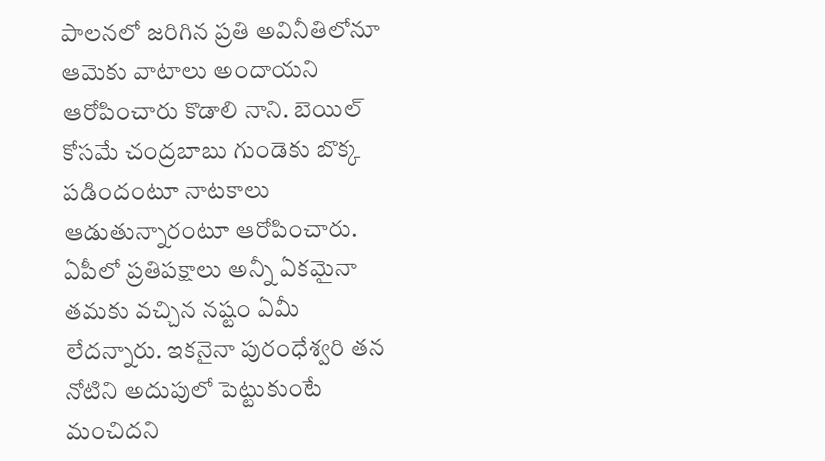పాలనలో జరిగిన ప్రతి అవినీతిలోనూ ఆమెకు వాటాలు అందాయని ఆరోపించారు కొడాలి నాని. బెయిల్ కోసమే చంద్రబాబు గుండెకు బొక్క పడిందంటూ నాటకాలు ఆడుతున్నారంటూ ఆరోపించారు.
ఏపీలో ప్రతిపక్షాలు అన్నీ ఏకమైనా తమకు వచ్చిన నష్టం ఏమీ లేదన్నారు. ఇకనైనా పురంధేశ్వరి తన నోటిని అదుపులో పెట్టుకుంటే మంచిదని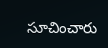సూచించారు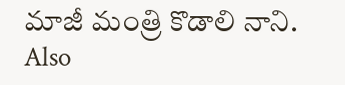మాజీ మంత్రి కొడాలి నాని.
Also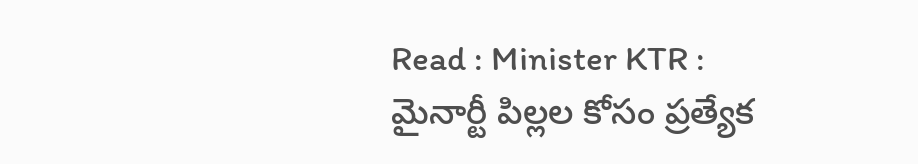Read : Minister KTR : మైనార్టీ పిల్లల కోసం ప్రత్యేక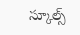స్కూల్స్